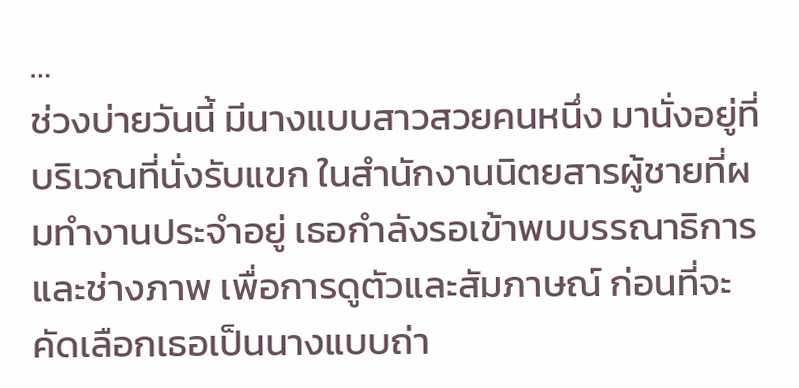…
ช่วงบ่ายวันนี้ มีนางแบบสาวสวยคนหนึ่ง มานั่งอยู่ที่บริเวณที่นั่งรับแขก ในสำนักงานนิตยสารผู้ชายที่ผมทำงานประจำอยู่ เธอกำลังรอเข้าพบบรรณาธิการและช่างภาพ เพื่อการดูตัวและสัมภาษณ์ ก่อนที่จะคัดเลือกเธอเป็นนางแบบถ่า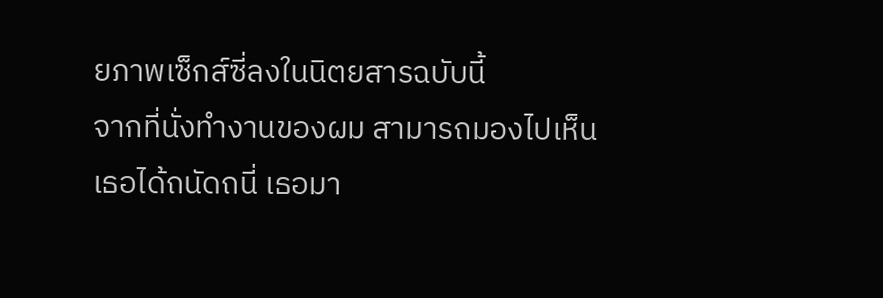ยภาพเซ็กส์ซี่ลงในนิตยสารฉบับนี้
จากที่นั่งทำงานของผม สามารถมองไปเห็นเธอได้ถนัดถนี่ เธอมา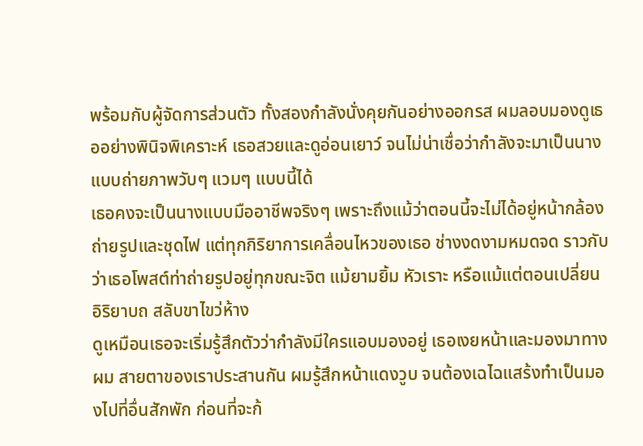พร้อมกับผู้จัดการส่วนตัว ทั้งสองกำลังนั่งคุยกันอย่างออกรส ผมลอบมองดูเธออย่างพินิจพิเคราะห์ เธอสวยและดูอ่อนเยาว์ จนไม่น่าเชื่อว่ากำลังจะมาเป็นนางแบบถ่ายภาพวับๆ แวมๆ แบบนี้ได้
เธอคงจะเป็นนางแบบมืออาชีพจริงๆ เพราะถึงแม้ว่าตอนนี้จะไม่ได้อยู่หน้ากล้องถ่ายรูปและชุดไฟ แต่ทุกกิริยาการเคลื่อนไหวของเธอ ช่างงดงามหมดจด ราวกับว่าเธอโพสต์ท่าถ่ายรูปอยู่ทุกขณะจิต แม้ยามยิ้ม หัวเราะ หรือแม้แต่ตอนเปลี่ยนอิริยาบถ สลับขาไขว่ห้าง
ดูเหมือนเธอจะเริ่มรู้สึกตัวว่ากำลังมีใครแอบมองอยู่ เธอเงยหน้าและมองมาทางผม สายตาของเราประสานกัน ผมรู้สึกหน้าแดงวูบ จนต้องเฉไฉแสร้งทำเป็นมองไปที่อื่นสักพัก ก่อนที่จะก้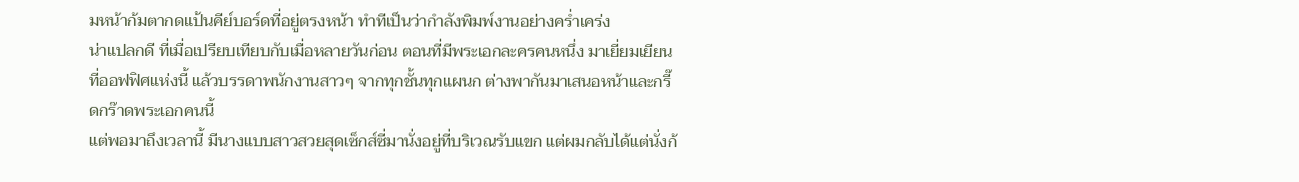มหน้าก้มตากดแป้นคีย์บอร์ดที่อยู่ตรงหน้า ทำทีเป็นว่ากำลังพิมพ์งานอย่างคร่ำเคร่ง
น่าแปลกดี ที่เมื่อเปรียบเทียบกับเมื่อหลายวันก่อน ตอนที่มีพระเอกละครคนหนึ่ง มาเยี่ยมเยียนที่ออฟฟิศแห่งนี้ แล้วบรรดาพนักงานสาวๆ จากทุกชั้นทุกแผนก ต่างพากันมาเสนอหน้าและกรี๊ดกร๊าดพระเอกคนนี้
แต่พอมาถึงเวลานี้ มีนางแบบสาวสวยสุดเซ็กส์ซี่มานั่งอยู่ที่บริเวณรับแขก แต่ผมกลับได้แต่นั่งก้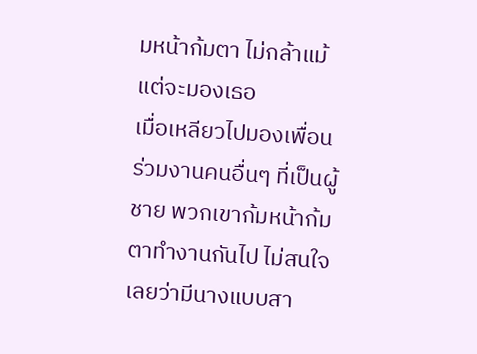มหน้าก้มตา ไม่กล้าแม้แต่จะมองเธอ
เมื่อเหลียวไปมองเพื่อนร่วมงานคนอื่นๆ ที่เป็นผู้ชาย พวกเขาก้มหน้าก้มตาทำงานกันไป ไม่สนใจเลยว่ามีนางแบบสา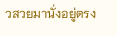วสวยมานั่งอยู่ตรง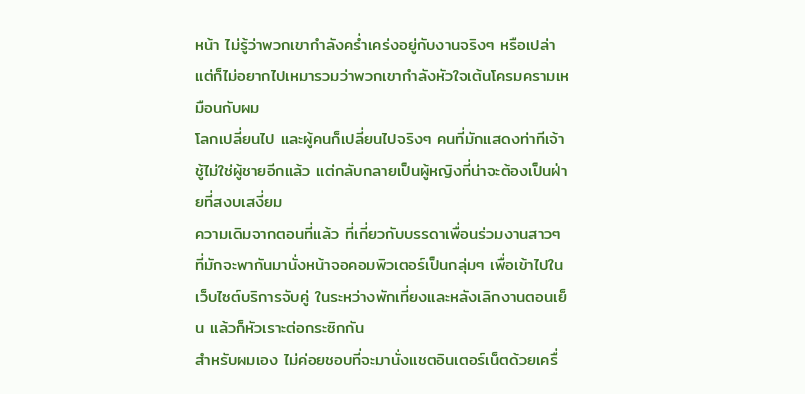หน้า ไม่รู้ว่าพวกเขากำลังคร่ำเคร่งอยู่กับงานจริงๆ หรือเปล่า แต่ก็ไม่อยากไปเหมารวมว่าพวกเขากำลังหัวใจเต้นโครมครามเหมือนกับผม
โลกเปลี่ยนไป และผู้คนก็เปลี่ยนไปจริงๆ คนที่มักแสดงท่าทีเจ้าชู้ไม่ใช่ผู้ชายอีกแล้ว แต่กลับกลายเป็นผู้หญิงที่น่าจะต้องเป็นฝ่ายที่สงบเสงี่ยม
ความเดิมจากตอนที่แล้ว ที่เกี่ยวกับบรรดาเพื่อนร่วมงานสาวๆ ที่มักจะพากันมานั่งหน้าจอคอมพิวเตอร์เป็นกลุ่มๆ เพื่อเข้าไปในเว็บไซต์บริการจับคู่ ในระหว่างพักเที่ยงและหลังเลิกงานตอนเย็น แล้วก็หัวเราะต่อกระซิกกัน
สำหรับผมเอง ไม่ค่อยชอบที่จะมานั่งแชตอินเตอร์เน็ตด้วยเครื่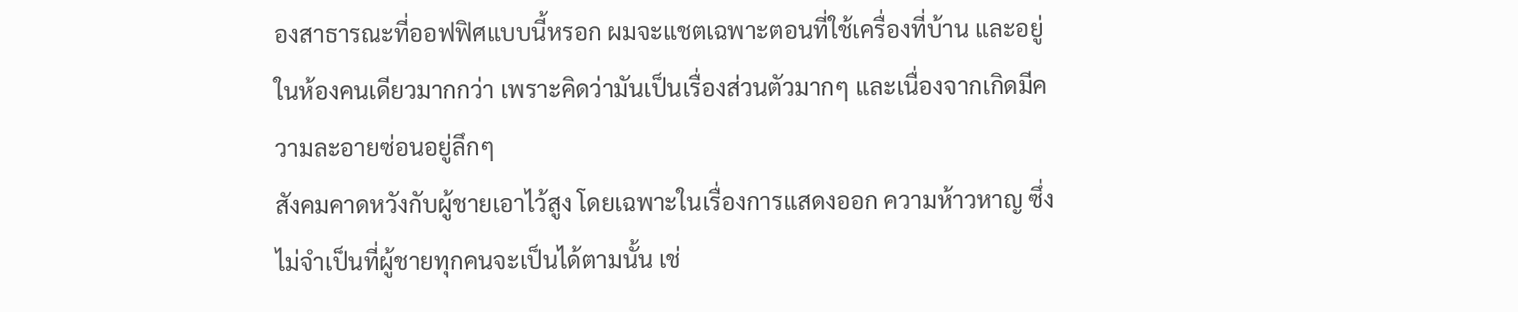องสาธารณะที่ออฟฟิศแบบนี้หรอก ผมจะแชตเฉพาะตอนที่ใช้เครื่องที่บ้าน และอยู่ในห้องคนเดียวมากกว่า เพราะคิดว่ามันเป็นเรื่องส่วนตัวมากๆ และเนื่องจากเกิดมีความละอายซ่อนอยู่ลึกๆ
สังคมคาดหวังกับผู้ชายเอาไว้สูง โดยเฉพาะในเรื่องการแสดงออก ความห้าวหาญ ซึ่งไม่จำเป็นที่ผู้ชายทุกคนจะเป็นได้ตามนั้น เช่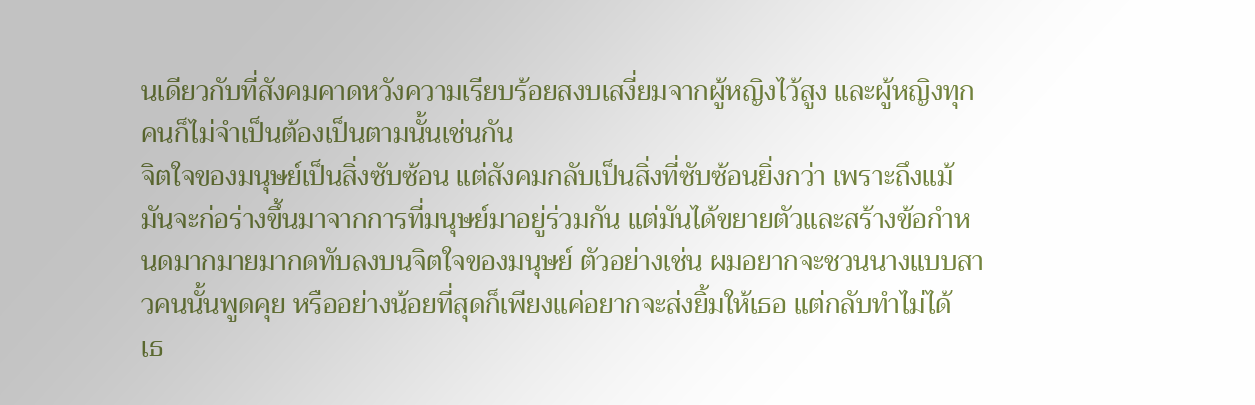นเดียวกับที่สังคมคาดหวังความเรียบร้อยสงบเสงี่ยมจากผู้หญิงไว้สูง และผู้หญิงทุกคนก็ไม่จำเป็นต้องเป็นตามนั้นเช่นกัน
จิตใจของมนุษย์เป็นสิ่งซับซ้อน แต่สังคมกลับเป็นสิ่งที่ซับซ้อนยิ่งกว่า เพราะถึงแม้มันจะก่อร่างขึ้นมาจากการที่มนุษย์มาอยู่ร่วมกัน แต่มันได้ขยายตัวและสร้างข้อกำหนดมากมายมากดทับลงบนจิตใจของมนุษย์ ตัวอย่างเช่น ผมอยากจะชวนนางแบบสาวคนนั้นพูดคุย หรืออย่างน้อยที่สุดก็เพียงแค่อยากจะส่งยิ้มให้เธอ แต่กลับทำไม่ได้
เธ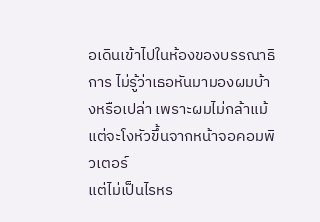อเดินเข้าไปในห้องของบรรณาธิการ ไม่รู้ว่าเธอหันมามองผมบ้างหรือเปล่า เพราะผมไม่กล้าแม้แต่จะโงหัวขึ้นจากหน้าจอคอมพิวเตอร์
แต่ไม่เป็นไรหร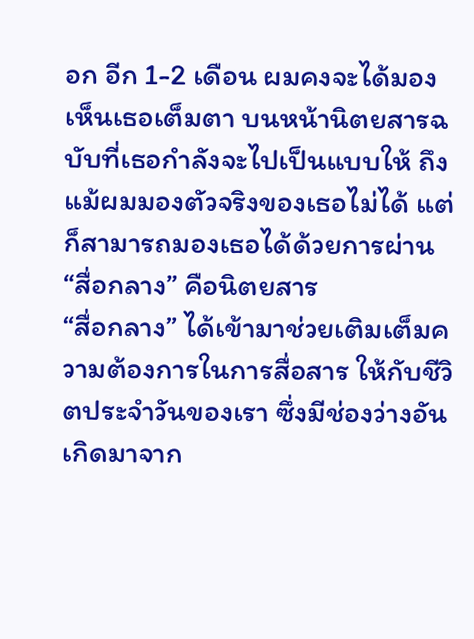อก อีก 1-2 เดือน ผมคงจะได้มองเห็นเธอเต็มตา บนหน้านิตยสารฉบับที่เธอกำลังจะไปเป็นแบบให้ ถึงแม้ผมมองตัวจริงของเธอไม่ได้ แต่ก็สามารถมองเธอได้ด้วยการผ่าน “สื่อกลาง” คือนิตยสาร
“สื่อกลาง” ได้เข้ามาช่วยเติมเต็มความต้องการในการสื่อสาร ให้กับชีวิตประจำวันของเรา ซึ่งมีช่องว่างอันเกิดมาจาก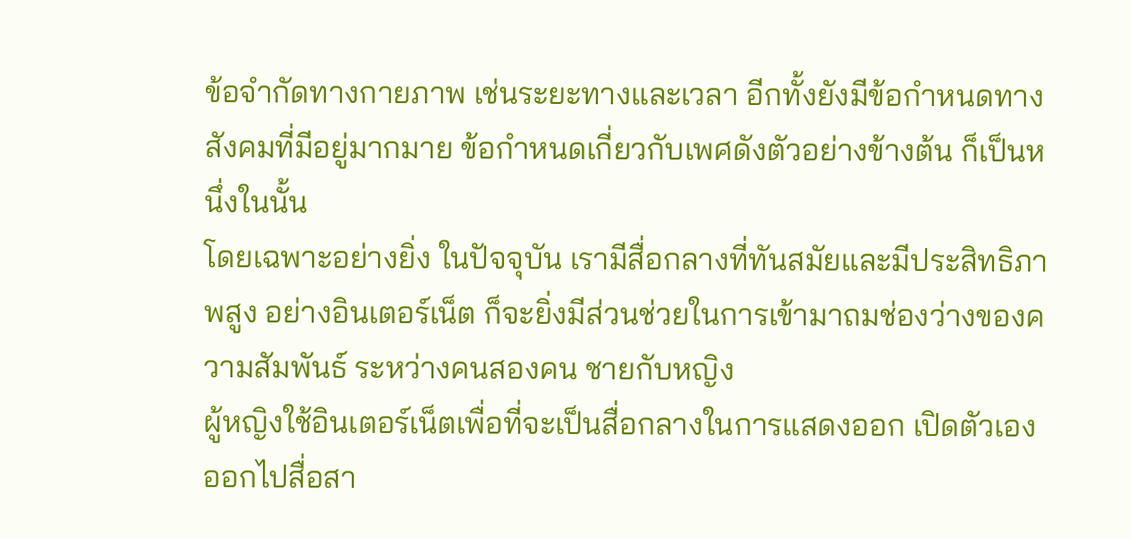ข้อจำกัดทางกายภาพ เช่นระยะทางและเวลา อีกทั้งยังมีข้อกำหนดทางสังคมที่มีอยู่มากมาย ข้อกำหนดเกี่ยวกับเพศดังตัวอย่างข้างต้น ก็เป็นหนึ่งในนั้น
โดยเฉพาะอย่างยิ่ง ในปัจจุบัน เรามีสื่อกลางที่ทันสมัยและมีประสิทธิภาพสูง อย่างอินเตอร์เน็ต ก็จะยิ่งมีส่วนช่วยในการเข้ามาถมช่องว่างของความสัมพันธ์ ระหว่างคนสองคน ชายกับหญิง
ผู้หญิงใช้อินเตอร์เน็ตเพื่อที่จะเป็นสื่อกลางในการแสดงออก เปิดตัวเองออกไปสื่อสา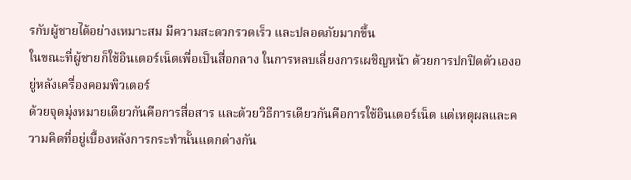รกับผู้ชายได้อย่างเหมาะสม มีความสะดวกรวดเร็ว และปลอดภัยมากขึ้น
ในขณะที่ผู้ชายก็ใช้อินเตอร์เน็ตเพื่อเป็นสื่อกลาง ในการหลบเลี่ยงการเผชิญหน้า ด้วยการปกปิดตัวเองอยู่หลังเครื่องคอมพิวเตอร์
ด้วยจุดมุ่งหมายเดียวกันคือการสื่อสาร และด้วยวิธีการเดียวกันคือการใช้อินเตอร์เน็ต แต่เหตุผลและความคิดที่อยู่เบื้องหลังการกระทำนั้นแตกต่างกัน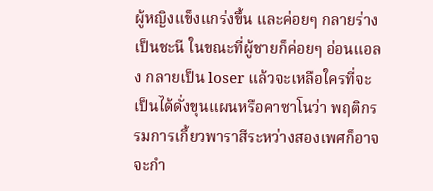ผู้หญิงแข็งแกร่งขึ้น และค่อยๆ กลายร่างเป็นชะนี ในขณะที่ผู้ชายก็ค่อยๆ อ่อนแอลง กลายเป็น loser แล้วจะเหลือใครที่จะเป็นได้ดั่งขุนแผนหรือคาซาโนว่า พฤติกรรมการเกี้ยวพาราสีระหว่างสองเพศก็อาจจะกำ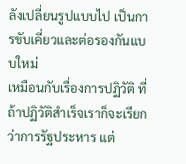ลังเปลี่ยนรูปแบบไป เป็นการขับเคี่ยวและต่อรองกันแบบใหม่
เหมือนกับเรื่องการปฏิวัติ ที่ถ้าปฏิวัติสำเร็จเราก็จะเรียกว่าการรัฐประหาร แต่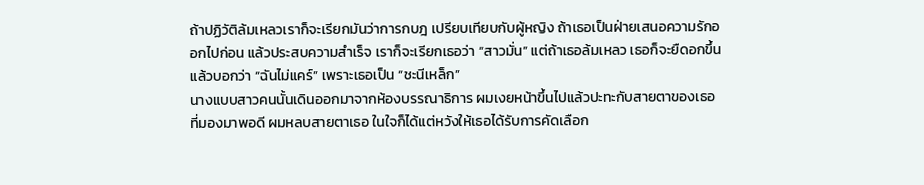ถ้าปฏิวัติล้มเหลวเราก็จะเรียกมันว่าการกบฎ เปรียบเทียบกับผู้หญิง ถ้าเธอเป็นฝ่ายเสนอความรักออกไปก่อน แล้วประสบความสำเร็จ เราก็จะเรียกเธอว่า “สาวมั่น” แต่ถ้าเธอล้มเหลว เธอก็จะยืดอกขึ้นแล้วบอกว่า “ฉันไม่แคร์” เพราะเธอเป็น “ชะนีเหล็ก”
นางแบบสาวคนนั้นเดินออกมาจากห้องบรรณาธิการ ผมเงยหน้าขึ้นไปแล้วปะทะกับสายตาของเธอที่มองมาพอดี ผมหลบสายตาเธอ ในใจก็ได้แต่หวังให้เธอได้รับการคัดเลือก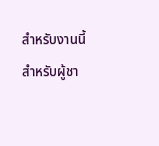สำหรับงานนี้
สำหรับผู้ชา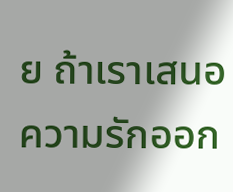ย ถ้าเราเสนอความรักออก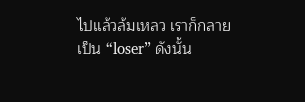ไปแล้วล้มเหลว เราก็กลายเป็น “loser” ดังนั้น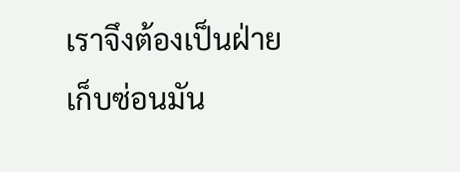เราจึงต้องเป็นฝ่ายเก็บซ่อนมัน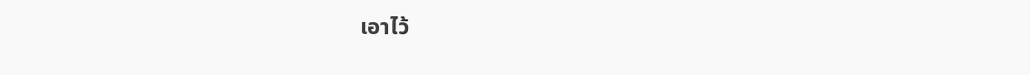เอาไว้